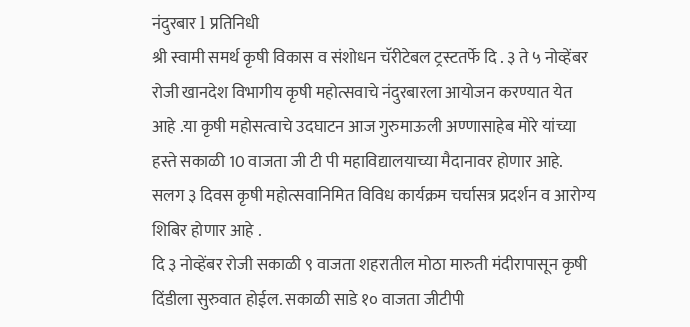नंदुरबार l प्रतिनिधी
श्री स्वामी समर्थ कृषी विकास व संशोधन चॅरीटेबल ट्रस्टतर्फे दि . ३ ते ५ नोव्हेंबर रोजी खानदेश विभागीय कृषी महोत्सवाचे नंदुरबारला आयोजन करण्यात येत आहे .या कृषी महोसत्वाचे उदघाटन आज गुरुमाऊली अण्णासाहेब मोरे यांच्या हस्ते सकाळी 10 वाजता जी टी पी महाविद्यालयाच्या मैदानावर होणार आहे. सलग ३ दिवस कृषी महोत्सवानिमित विविध कार्यक्रम चर्चासत्र प्रदर्शन व आरोग्य शिबिर होणार आहे .
दि ३ नोव्हेंबर रोजी सकाळी ९ वाजता शहरातील मोठा मारुती मंदीरापासून कृषी दिंडीला सुरुवात होईल. सकाळी साडे १० वाजता जीटीपी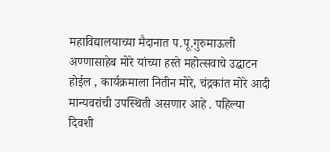महाविद्यालयाच्या मैदानात प.पू.गुरुमाऊली अण्णासाहेब मोरे यांच्या हस्ते महोत्सवाचे उद्घाटन होईल , कार्यक्रमाला नितीन मोरे, चंद्रकांत मोरे आदी मान्यवरांची उपस्थिती असणार आहे . पहिल्या दिवशी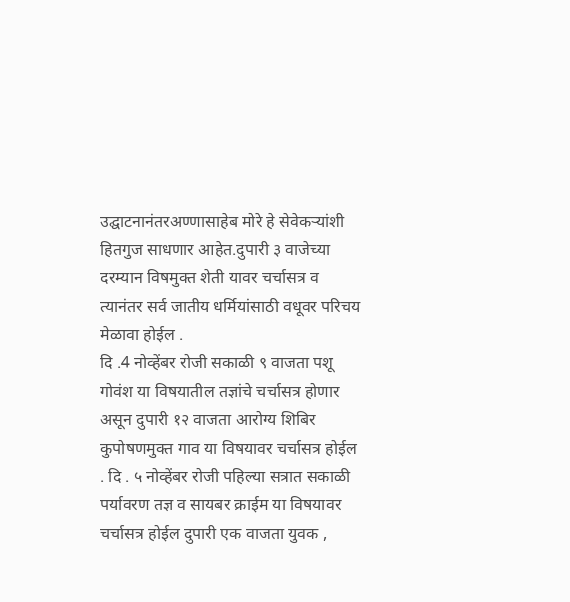उद्घाटनानंतरअण्णासाहेब मोरे हे सेवेकऱ्यांशी हितगुज साधणार आहेत.दुपारी ३ वाजेच्या दरम्यान विषमुक्त शेती यावर चर्चासत्र व त्यानंतर सर्व जातीय धर्मियांसाठी वधूवर परिचय मेळावा होईल .
दि .4 नोव्हेंबर रोजी सकाळी ९ वाजता पशू गोवंश या विषयातील तज्ञांचे चर्चासत्र होणार असून दुपारी १२ वाजता आरोग्य शिबिर कुपोषणमुक्त गाव या विषयावर चर्चासत्र होईल . दि . ५ नोव्हेंबर रोजी पहिल्या सत्रात सकाळी पर्यावरण तज्ञ व सायबर क्राईम या विषयावर चर्चासत्र होईल दुपारी एक वाजता युवक ,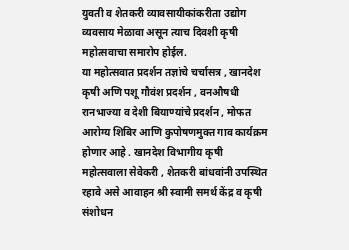युवती व शेतकरी व्यावसायीकांकरीता उद्योग व्यवसाय मेळावा असून त्याच दिवशी कृषी महोत्सवाचा समारोप होईल.
या महोत्सवात प्रदर्शन तज्ञांचे चर्चासत्र , खानदेश कृषी अणि पशू गौवंश प्रदर्शन , वनऔषधी रानभाज्या व देशी बियाण्यांचे प्रदर्शन , मोफत आरोग्य शिबिर आणि कुपोषणमुक्त गाव कार्यक्रम होणार आहे . खानदेश विभागीय कृषी महोत्सवाला सेवेकरी , शेतकरी बांधवांनी उपस्थित रहावे असे आवाहन श्री स्वामी समर्थ केंद्र व कृषी संशोधन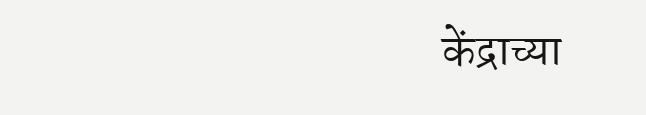केंद्राच्या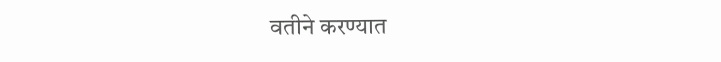वतीने करण्यात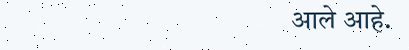आले आहे.